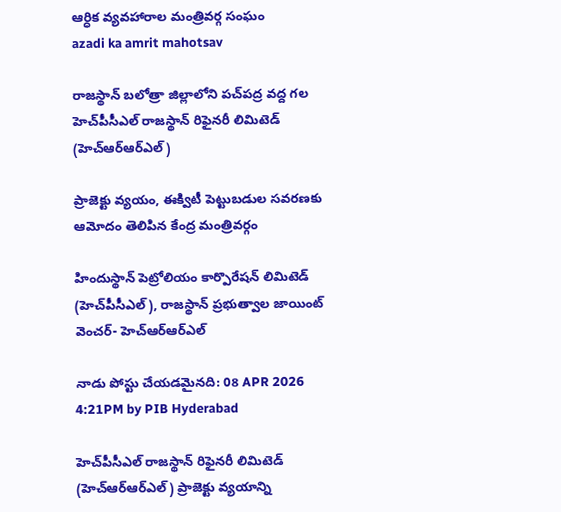ఆర్ధిక వ్యవహారాల మంత్రివర్గ సంఘం
azadi ka amrit mahotsav

రాజస్థాన్‌ బలోత్రా జిల్లాలోని పచ్‌పద్ర వద్ద గల హెచ్‌పీసీఎల్ రాజస్థాన్ రిఫైనరీ లిమిటెడ్ (హెచ్ఆర్ఆర్ఎల్)

ప్రాజెక్టు వ్యయం, ఈక్విటీ పెట్టుబడుల సవరణకు ఆమోదం తెలిపిన కేంద్ర మంత్రివర్గం

హిందుస్థాన్ పెట్రోలియం కార్పొరేషన్ లిమిటెడ్ (హెచ్‌పీసీఎల్), రాజస్థాన్ ప్రభుత్వాల జాయింట్ వెంచర్- హెచ్ఆర్ఆర్ఎల్

నాడు పోస్టు చేయడమైనది: 08 APR 2026 4:21PM by PIB Hyderabad

హెచ్‌పీసీఎల్ రాజస్థాన్ రిఫైనరీ లిమిటెడ్ (హెచ్‌ఆర్ఆర్ఎల్) ప్రాజెక్టు వ్యయాన్ని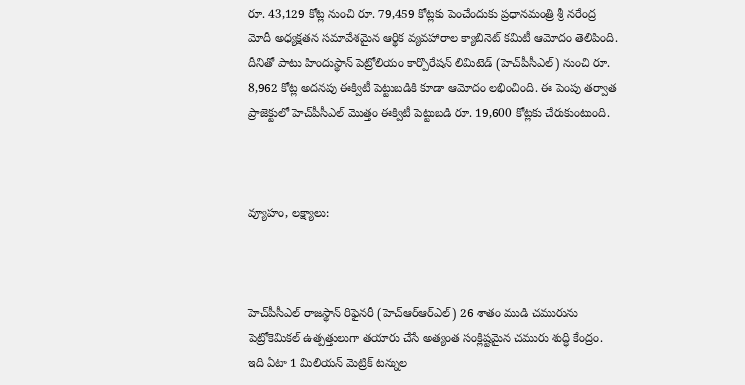రూ. 43,129 కోట్ల నుంచి రూ. 79,459 కోట్లకు పెంచేందుకు ప్రధానమంత్రి శ్రీ నరేంద్ర మోదీ అధ్యక్షతన సమావేశమైన ఆర్థిక వ్యవహారాల క్యాబినెట్ కమిటీ ఆమోదం తెలిపింది. దీనితో పాటు హిందుస్థాన్ పెట్రోలియం కార్పొరేషన్ లిమిటెడ్ (హెచ్‌పీసీఎల్) నుంచి రూ. 8,962 కోట్ల అదనపు ఈక్విటీ పెట్టుబడికి కూడా ఆమోదం లభించింది. ఈ పెంపు తర్వాత ప్రాజెక్టులో హెచ్‌పీసీఎల్ మొత్తం ఈక్విటీ పెట్టుబడి రూ. 19,600 కోట్లకు చేరుకుంటుంది.



వ్యూహం, లక్ష్యాలు:



హెచ్‌పీసీఎల్ రాజస్థాన్ రిఫైనరీ (హెచ్ఆర్ఆర్ఎల్) 26 శాతం ముడి చమురును పెట్రోకెమికల్ ఉత్పత్తులుగా తయారు చేసే అత్యంత సంక్లిష్టమైన చమురు శుద్ధి కేంద్రం. ఇది ఏటా 1 మిలియన్ మెట్రిక్ టన్నుల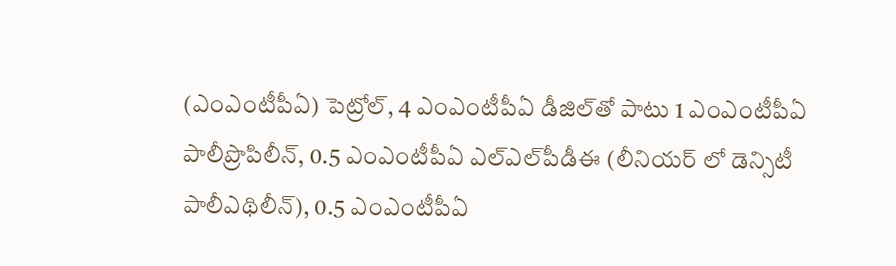(ఎంఎంటీపీఏ) పెట్రోల్, 4 ఎంఎంటీపీఏ డీజిల్‌తో పాటు 1 ఎంఎంటీపీఏ పాలీప్రొపిలీన్, 0.5 ఎంఎంటీపీఏ ఎల్‌ఎల్‌పీడీఈ (లీనియర్ లో డెన్సిటీ పాలీఎథిలీన్), 0.5 ఎంఎంటీపీఏ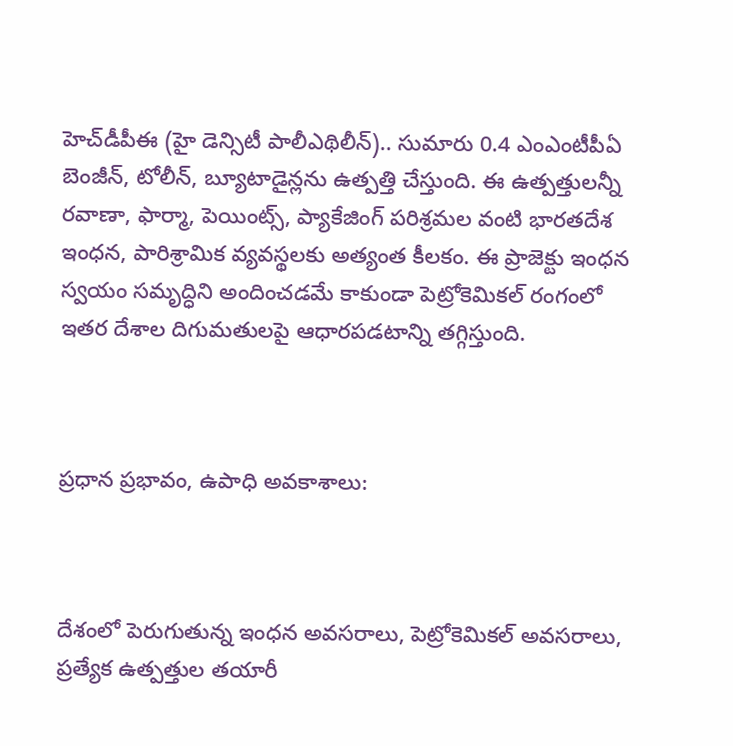హెచ్‌డీపీఈ (హై డెన్సిటీ పాలీఎథిలీన్).. సుమారు 0.4 ఎంఎంటీపీఏ బెంజీన్, టోలీన్, బ్యూటాడైన్లను ఉత్పత్తి చేస్తుంది. ఈ ఉత్పత్తులన్నీ రవాణా, ఫార్మా, పెయింట్స్, ప్యాకేజింగ్ పరిశ్రమల వంటి భారతదేశ ఇంధన, పారిశ్రామిక వ్యవస్థలకు అత్యంత కీలకం. ఈ ప్రాజెక్టు ఇంధన స్వయం సమృద్ధిని అందించడమే కాకుండా పెట్రోకెమికల్ రంగంలో ఇతర దేశాల దిగుమతులపై ఆధారపడటాన్ని తగ్గిస్తుంది.



ప్రధాన ప్రభావం, ఉపాధి అవకాశాలు:



దేశంలో పెరుగుతున్న ఇంధన అవసరాలు, పెట్రోకెమికల్ అవసరాలు, ప్రత్యేక ఉత్పత్తుల తయారీ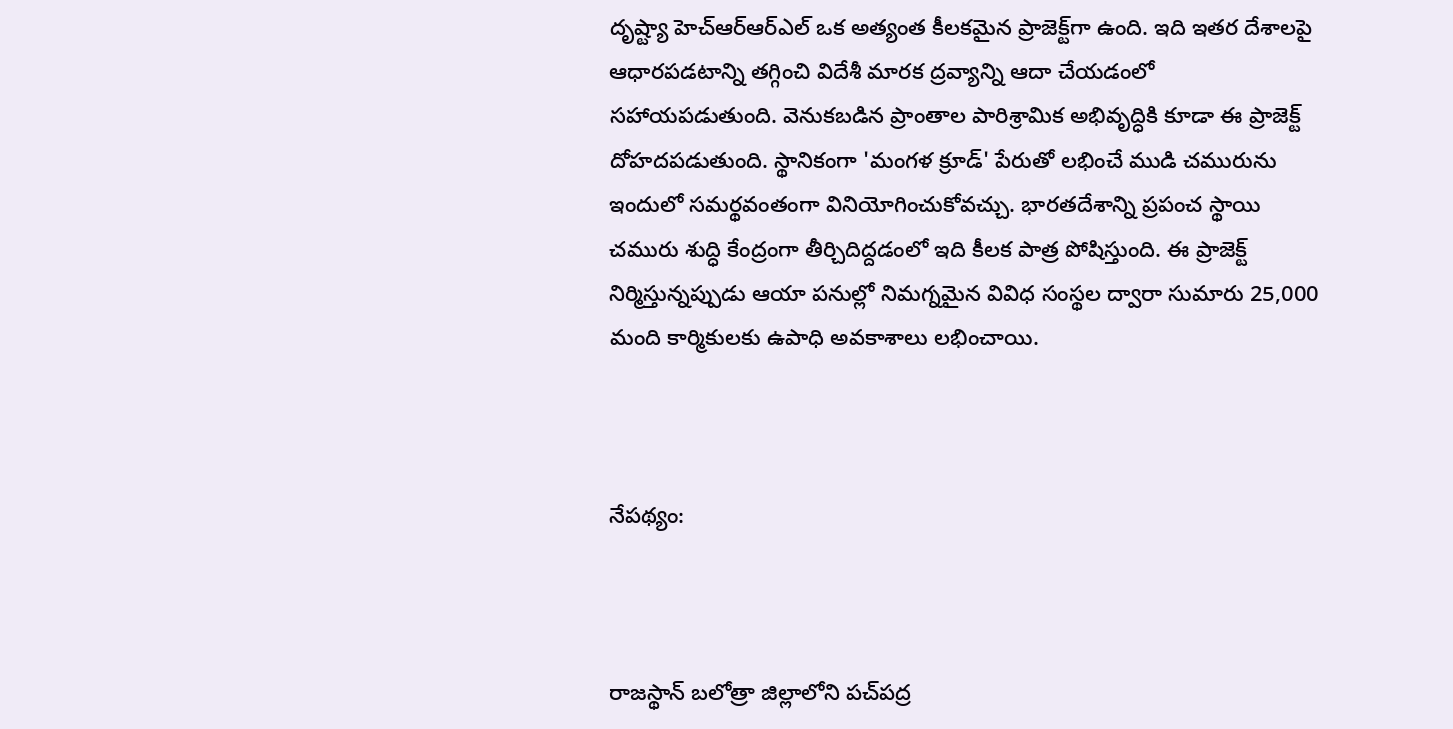దృష్ట్యా హెచ్ఆర్ఆర్ఎల్ ఒక అత్యంత కీలకమైన ప్రాజెక్ట్‌గా ఉంది. ఇది ఇతర దేశాలపై ఆధారపడటాన్ని తగ్గించి విదేశీ మారక ద్రవ్యాన్ని ఆదా చేయడంలో సహాయపడుతుంది. వెనుకబడిన ప్రాంతాల పారిశ్రామిక అభివృద్ధికి కూడా ఈ ప్రాజెక్ట్ దోహదపడుతుంది. స్థానికంగా 'మంగళ క్రూడ్' పేరుతో లభించే ముడి చమురును ఇందులో సమర్థవంతంగా వినియోగించుకోవచ్చు. భారతదేశాన్ని ప్రపంచ స్థాయి చమురు శుద్ధి కేంద్రంగా తీర్చిదిద్దడంలో ఇది కీలక పాత్ర పోషిస్తుంది. ఈ ప్రాజెక్ట్‌ నిర్మిస్తున్నప్పుడు ఆయా పనుల్లో నిమగ్నమైన వివిధ సంస్థల ద్వారా సుమారు 25,000 మంది కార్మికులకు ఉపాధి అవకాశాలు లభించాయి.



నేపథ్యం:



రాజస్థాన్‌ బలోత్రా జిల్లాలోని పచ్‌పద్ర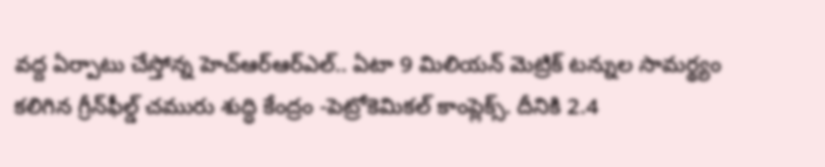వద్ద ఏర్పాటు చేస్తోన్న హెచ్ఆర్ఆర్ఎల్.. ఏటా 9 మిలియన్ మెట్రిక్ టన్నుల సామర్థ్యం కలిగిన గ్రీన్‌ఫీల్డ్ చమురు శుద్ధి కేంద్రం -పెట్రోకెమికల్ కాంప్లెక్స్. దీనికి 2.4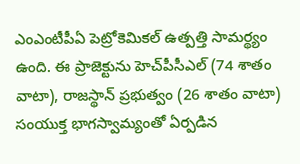ఎంఎంటీపీఏ పెట్రోకెమికల్ ఉత్పత్తి సామర్థ్యం ఉంది. ఈ ప్రాజెక్టును హెచ్‌పీసీఎల్ (74 శాతం వాటా), రాజస్థాన్ ప్రభుత్వం (26 శాతం వాటా) సంయుక్త భాగస్వామ్యంతో ఏర్పడిన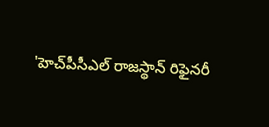'హెచ్‌పీసీఎల్ రాజస్థాన్ రిఫైనరీ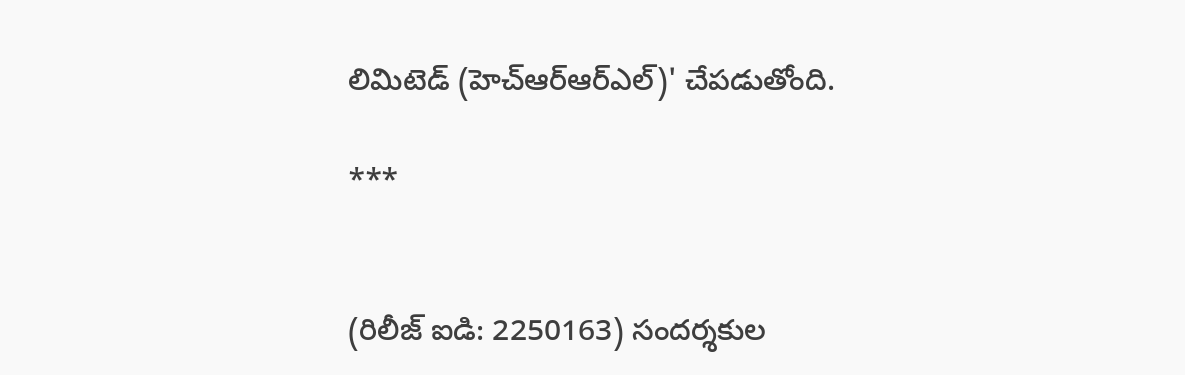లిమిటెడ్ (హెచ్ఆర్ఆర్ఎల్)' చేపడుతోంది.

***


(రిలీజ్ ఐడి: 2250163) సందర్శకుల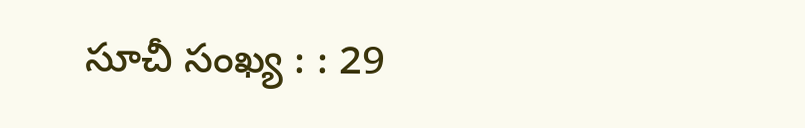సూచీ సంఖ్య : : 29